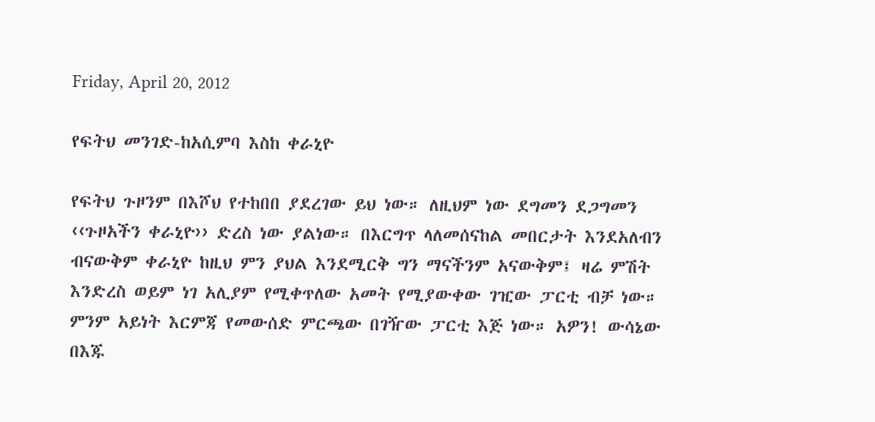Friday, April 20, 2012

የፍትህ መንገድ-ከአሲምባ እስከ ቀራኒዮ

የፍትህ ጉዞንም በእሾህ የተከበበ ያደረገው ይህ ነው። ለዚህም ነው ደግመን ደጋግመን ‹‹ጉዞአችን ቀራኒዮ›› ድረስ ነው ያልነው። በእርግጥ ላለመሰናከል መበርታት እንደአለብን ብናውቅም ቀራኒዮ ከዚህ ምን ያህል እንደሚርቅ ግን ማናችንም አናውቅም፤ ዛሬ ምሽት እንድረስ ወይም ነገ አሊያም የሚቀጥለው አመት የሚያውቀው ገዢው ፓርቲ ብቻ ነው። ምንም አይነት እርምጃ የመውሰድ ምርጫው በገዥው ፓርቲ እጅ ነው። አዎን! ውሳኔው በእጁ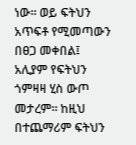ነው። ወይ ፍትህን አጥፍቶ የሚመጣውን በፀጋ መቀበል፤ አሊያም የፍትህን ጎምዛዛ ሂስ ውጦ መታረም። ከዚህ በተጨማሪም ፍትህን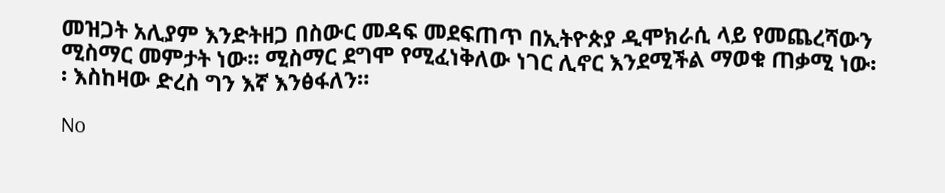መዝጋት አሊያም እንድትዘጋ በስውር መዳፍ መደፍጠጥ በኢትዮጵያ ዲሞክራሲ ላይ የመጨረሻውን ሚስማር መምታት ነው፡፡ ሚስማር ደግሞ የሚፈነቅለው ነገር ሊኖር እንደሚችል ማወቁ ጠቃሚ ነው፡፡ እስከዛው ድረስ ግን እኛ እንፅፋለን።

No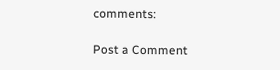comments:

Post a Comment